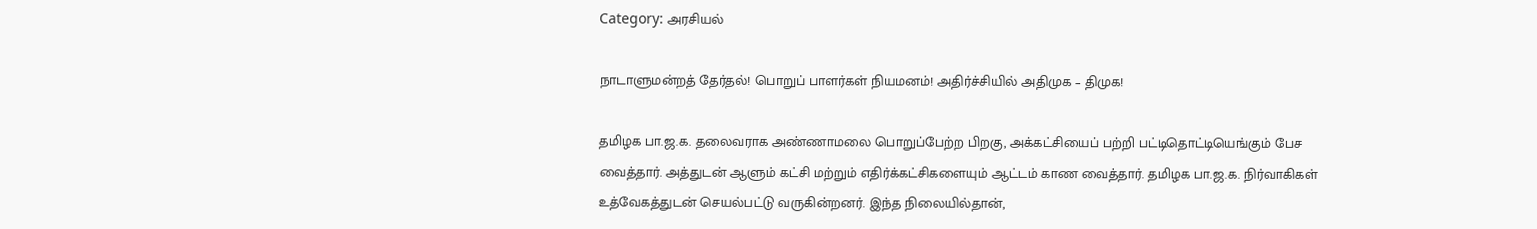Category: அரசியல்

நாடாளுமன்றத் தேர்தல்! பொறுப் பாளர்கள் நியமனம்! அதிர்ச்சியில் அதிமுக – திமுக!

தமிழக பா.ஜ.க. தலைவராக அண்ணாமலை பொறுப்பேற்ற பிறகு, அக்கட்சியைப் பற்றி பட்டிதொட்டியெங்கும் பேச வைத்தார். அத்துடன் ஆளும் கட்சி மற்றும் எதிர்க்கட்சிகளையும் ஆட்டம் காண வைத்தார். தமிழக பா.ஜ.க. நிர்வாகிகள் உத்வேகத்துடன் செயல்பட்டு வருகின்றனர். இந்த நிலையில்தான்,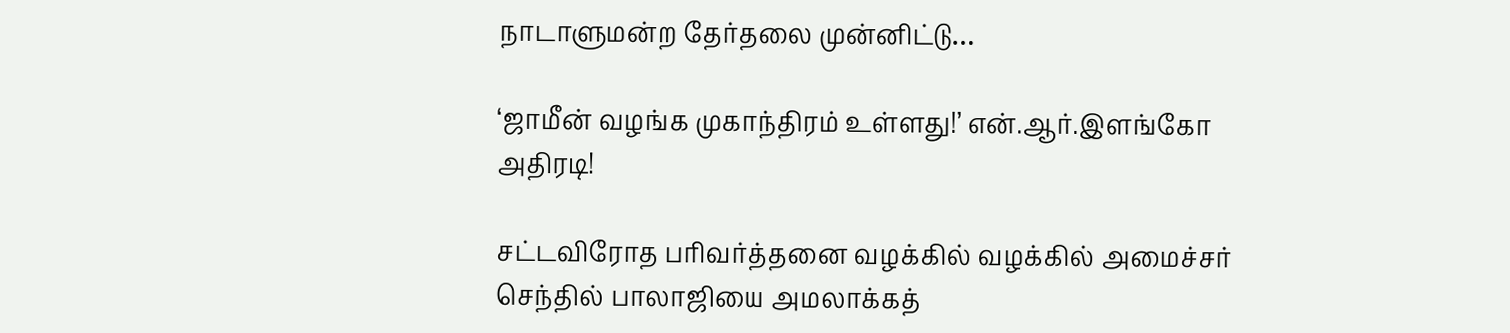நாடாளுமன்ற தேர்தலை முன்னிட்டு…

‘ஜாமீன் வழங்க முகாந்திரம் உள்ளது!’ என்.ஆர்.இளங்கோ அதிரடி!

சட்டவிரோத பரிவர்த்தனை வழக்கில் வழக்கில் அமைச்சர் செந்தில் பாலாஜியை அமலாக்கத்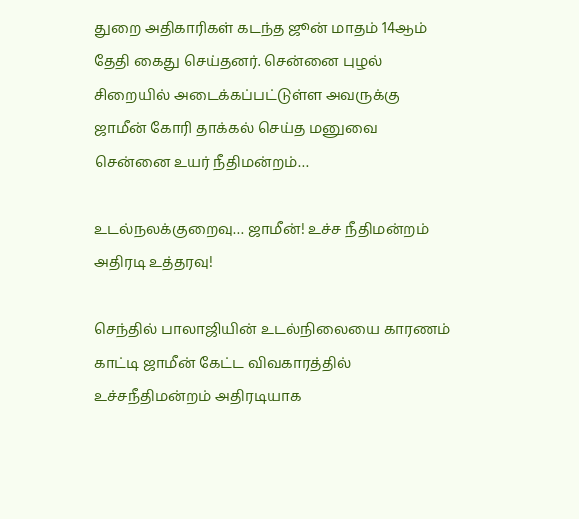துறை அதிகாரிகள் கடந்த ஜூன் மாதம் 14ஆம் தேதி கைது செய்தனர். சென்னை புழல் சிறையில் அடைக்கப்பட்டுள்ள அவருக்கு ஜாமீன் கோரி தாக்கல் செய்த மனுவை சென்னை உயர் நீதிமன்றம்…

உடல்நலக்குறைவு… ஜாமீன்! உச்ச நீதிமன்றம் அதிரடி உத்தரவு!

செந்தில் பாலாஜியின் உடல்நிலையை காரணம் காட்டி ஜாமீன் கேட்ட விவகாரத்தில் உச்சநீதிமன்றம் அதிரடியாக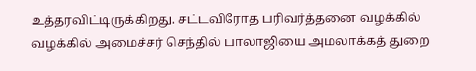உத்தரவிட்டிருக்கிறது. சட்டவிரோத பரிவர்த்தனை வழக்கில் வழக்கில் அமைச்சர் செந்தில் பாலாஜியை அமலாக்கத் துறை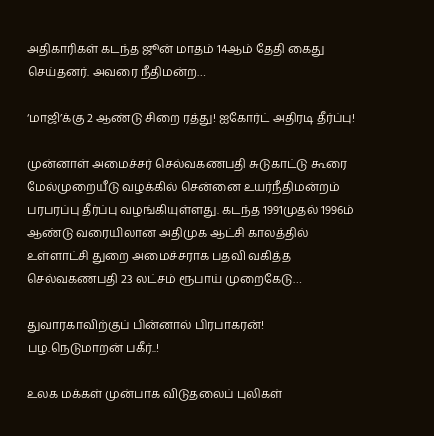அதிகாரிகள் கடந்த ஜூன் மாதம் 14ஆம் தேதி கைது செய்தனர். அவரை நீதிமன்ற…

‘மாஜி’க்கு 2 ஆண்டு சிறை ரத்து! ஐகோர்ட் அதிரடி தீர்ப்பு!

முன்னாள் அமைச்சர் செல்வகணபதி சுடுகாட்டு கூரை மேல்முறையீடு வழக்கில் சென்னை உயர்நீதிமன்றம் பரபரப்பு தீர்ப்பு வழங்கியுள்ளது. கடந்த 1991முதல் 1996ம் ஆண்டு வரையிலான அதிமுக ஆட்சி காலத்தில் உள்ளாட்சி துறை அமைச்சராக பதவி வகித்த செல்வகணபதி 23 லட்சம் ரூபாய் முறைகேடு…

துவாரகாவிற்குப் பின்னால் பிரபாகரன்! பழ.நெடுமாறன் பகீர்..!

உலக மக்கள் முன்பாக விடுதலைப் புலிகள்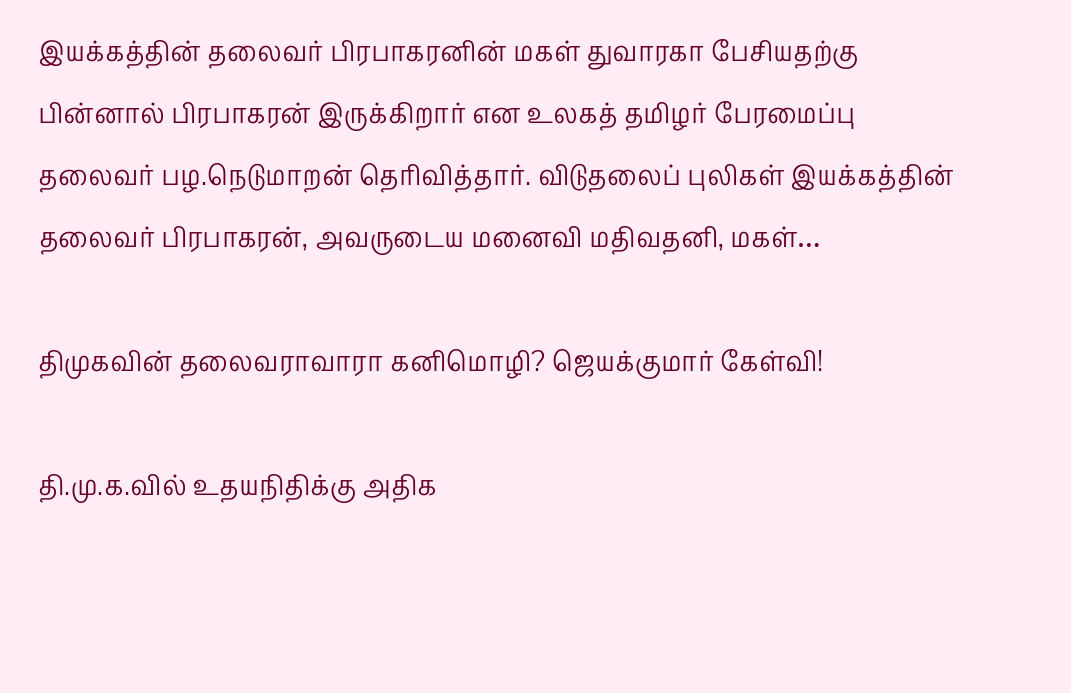இயக்கத்தின் தலைவர் பிரபாகரனின் மகள் துவாரகா பேசியதற்கு பின்னால் பிரபாகரன் இருக்கிறார் என உலகத் தமிழர் பேரமைப்பு தலைவர் பழ.நெடுமாறன் தெரிவித்தார். விடுதலைப் புலிகள் இயக்கத்தின் தலைவர் பிரபாகரன், அவருடைய மனைவி மதிவதனி, மகள்…

திமுகவின் தலைவராவாரா கனிமொழி? ஜெயக்குமார் கேள்வி!

தி.மு.க.வில் உதயநிதிக்கு அதிக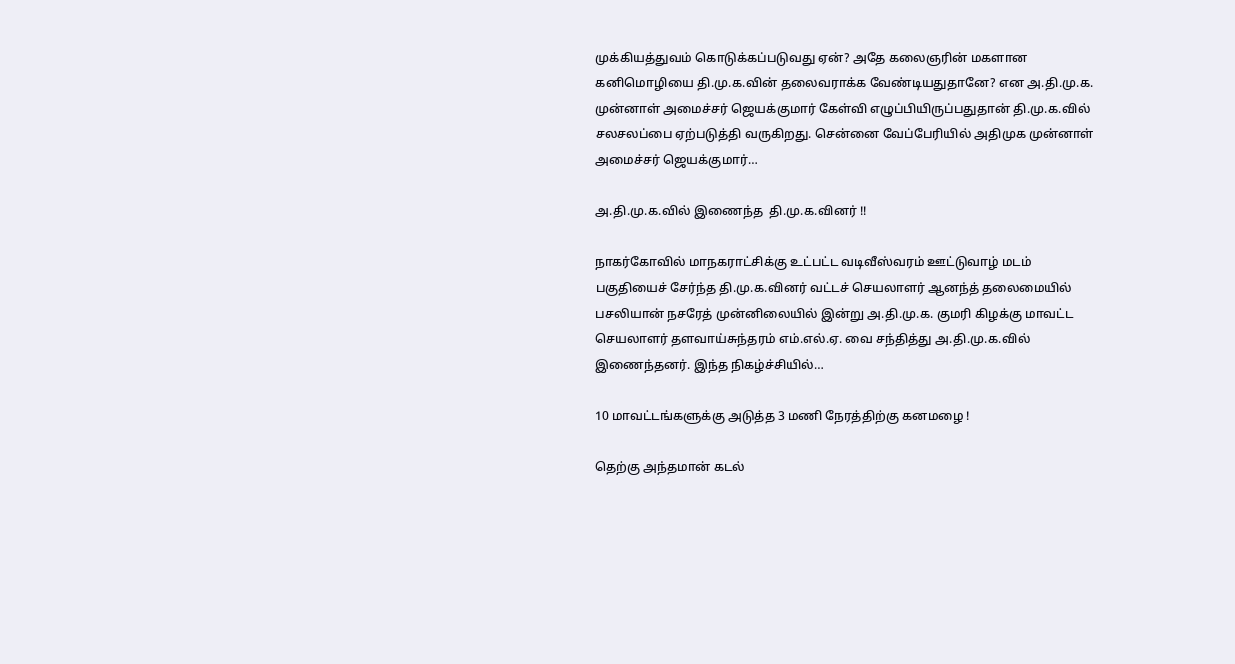முக்கியத்துவம் கொடுக்கப்படுவது ஏன்? அதே கலைஞரின் மகளான கனிமொழியை தி.மு.க.வின் தலைவராக்க வேண்டியதுதானே? என அ.தி.மு.க. முன்னாள் அமைச்சர் ஜெயக்குமார் கேள்வி எழுப்பியிருப்பதுதான் தி.மு.க.வில் சலசலப்பை ஏற்படுத்தி வருகிறது. சென்னை வேப்பேரியில் அதிமுக முன்னாள் அமைச்சர் ஜெயக்குமார்…

அ.தி.மு.க.வில் இணைந்த  தி.மு.க.வினர் !!

நாகர்கோவில் மாநகராட்சிக்கு உட்பட்ட வடிவீஸ்வரம் ஊட்டுவாழ் மடம் பகுதியைச் சேர்ந்த தி.மு.க.வினர் வட்டச் செயலாளர் ஆனந்த் தலைமையில் பசலியான் நசரேத் முன்னிலையில் இன்று அ.தி.மு.க. குமரி கிழக்கு மாவட்ட செயலாளர் தளவாய்சுந்தரம் எம்.எல்.ஏ. வை சந்தித்து அ.தி.மு.க.வில் இணைந்தனர். இந்த நிகழ்ச்சியில்…

10 மாவட்டங்களுக்கு அடுத்த 3 மணி நேரத்திற்கு கனமழை !

தெற்கு அந்தமான் கடல்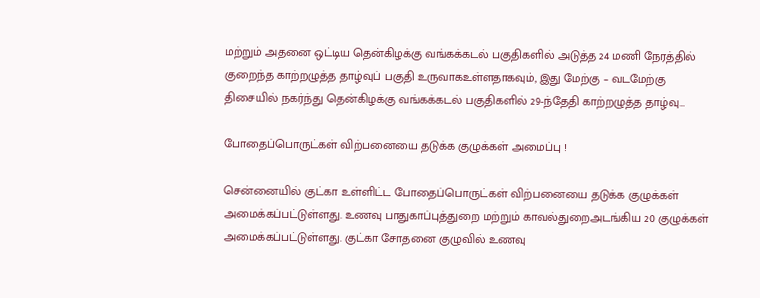மற்றும் அதனை ஒட்டிய தென்கிழக்கு வங்கக்கடல் பகுதிகளில் அடுத்த 24 மணி நேரத்தில் குறைந்த காற்றழுத்த தாழ்வுப் பகுதி உருவாகஉள்ளதாகவும், இது மேற்கு – வடமேற்கு திசையில் நகர்ந்து தென்கிழக்கு வங்கக்கடல் பகுதிகளில் 29-ந்தேதி காற்றழுத்த தாழ்வு…

போதைப்பொருட்கள் விற்பனையை தடுக்க குழுக்கள் அமைப்பு !

சென்னையில் குட்கா உள்ளிட்ட போதைப்பொருட்கள் விற்பனையை தடுக்க குழுக்கள் அமைக்கப்பட்டுள்ளது. உணவு பாதுகாப்புத்துறை மற்றும் காவல்துறைஅடங்கிய 20 குழுக்கள் அமைக்கப்பட்டுள்ளது. குட்கா சோதனை குழுவில் உணவு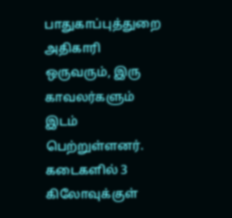பாதுகாப்புத்துறை அதிகாரி ஒருவரும், இரு காவலர்களும் இடம் பெற்றுள்ளனர். கடைகளில் 3 கிலோவுக்குள்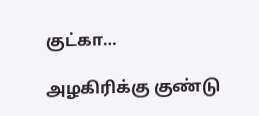குட்கா…

அழகிரிக்கு குண்டு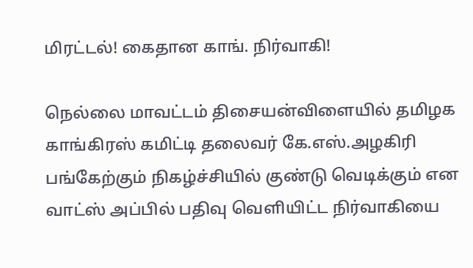மிரட்டல்! கைதான காங். நிர்வாகி!

நெல்லை மாவட்டம் திசையன்விளையில் தமிழக காங்கிரஸ் கமிட்டி தலைவர் கே.எஸ்.அழகிரி பங்கேற்கும் நிகழ்ச்சியில் குண்டு வெடிக்கும் என வாட்ஸ் அப்பில் பதிவு வெளியிட்ட நிர்வாகியை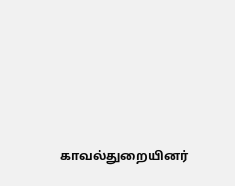காவல்துறையினர்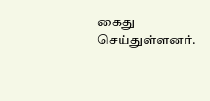கைது செய்துள்ளனர்.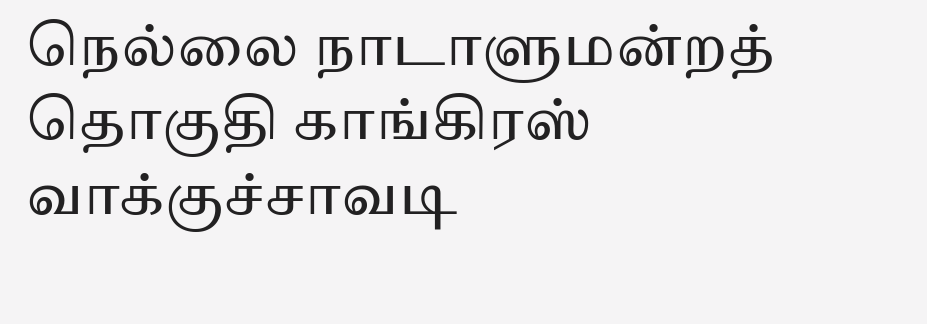நெல்லை நாடாளுமன்றத் தொகுதி காங்கிரஸ் வாக்குச்சாவடி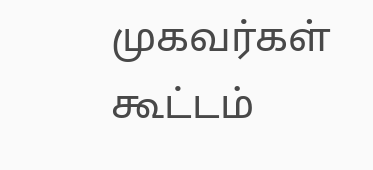முகவர்கள் கூட்டம்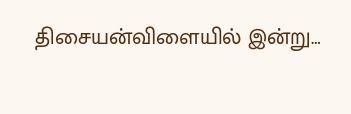திசையன்விளையில் இன்று…